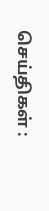செய்திகள் :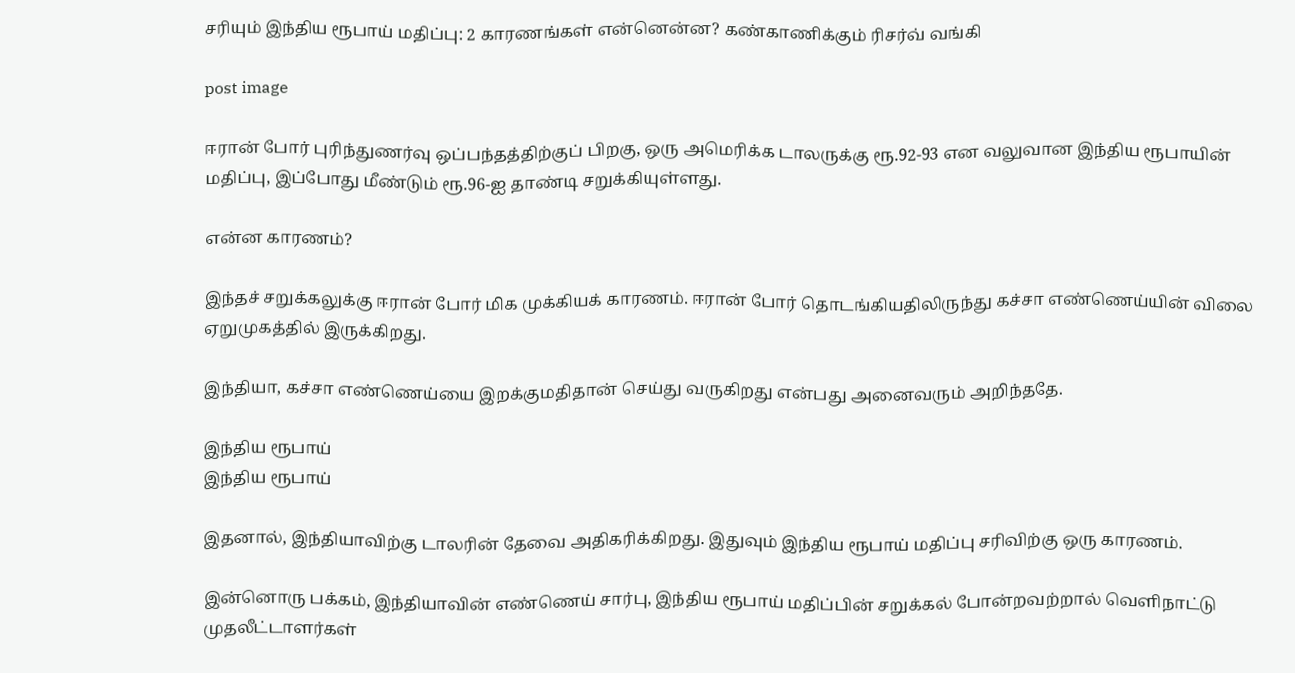சரியும் இந்திய ரூபாய் மதிப்பு: 2 காரணங்கள் என்னென்ன? கண்காணிக்கும் ரிசர்வ் வங்கி

post image

ஈரான் போர் புரிந்துணர்வு ஒப்பந்தத்திற்குப் பிறகு, ஒரு அமெரிக்க டாலருக்கு ரூ.92-93 என வலுவான இந்திய ரூபாயின் மதிப்பு, இப்போது மீண்டும் ரூ.96-ஐ தாண்டி சறுக்கியுள்ளது.

என்ன காரணம்?

இந்தச் சறுக்கலுக்கு ஈரான் போர் மிக முக்கியக் காரணம். ஈரான் போர் தொடங்கியதிலிருந்து கச்சா எண்ணெய்யின் விலை ஏறுமுகத்தில் இருக்கிறது.

இந்தியா, கச்சா எண்ணெய்யை இறக்குமதிதான் செய்து வருகிறது என்பது அனைவரும் அறிந்ததே.

இந்திய ரூபாய்
இந்திய ரூபாய்

இதனால், இந்தியாவிற்கு டாலரின் தேவை அதிகரிக்கிறது. இதுவும் இந்திய ரூபாய் மதிப்பு சரிவிற்கு ஒரு காரணம்.

இன்னொரு பக்கம், இந்தியாவின் எண்ணெய் சார்பு, இந்திய ரூபாய் மதிப்பின் சறுக்கல் போன்றவற்றால் வெளிநாட்டு முதலீட்டாளர்கள்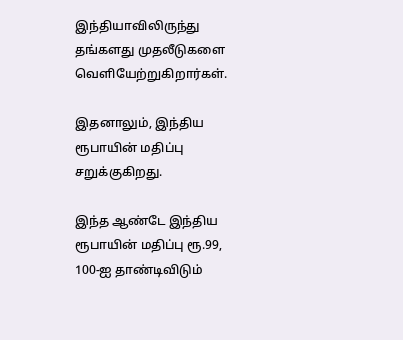இந்தியாவிலிருந்து தங்களது முதலீடுகளை வெளியேற்றுகிறார்கள்.

இதனாலும், இந்திய ரூபாயின் மதிப்பு சறுக்குகிறது.

இந்த ஆண்டே இந்திய ரூபாயின் மதிப்பு ரூ.99, 100-ஐ தாண்டிவிடும்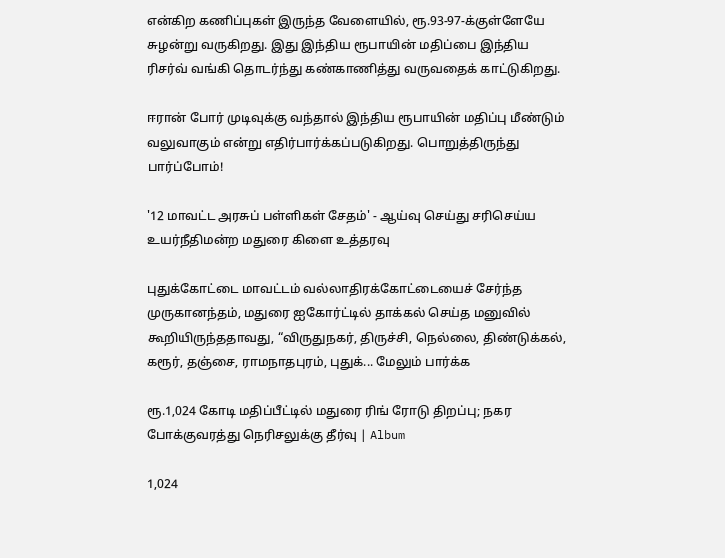என்கிற கணிப்புகள் இருந்த வேளையில், ரூ.93-97-க்குள்ளேயே சுழன்று வருகிறது. இது இந்திய ரூபாயின் மதிப்பை இந்திய ரிசர்வ் வங்கி தொடர்ந்து கண்காணித்து வருவதைக் காட்டுகிறது.

ஈரான் போர் முடிவுக்கு வந்தால் இந்திய ரூபாயின் மதிப்பு மீண்டும் வலுவாகும் என்று எதிர்பார்க்கப்படுகிறது. பொறுத்திருந்து பார்ப்போம்!

'12 மாவட்ட அரசுப் பள்ளிகள் சேதம்' - ஆய்வு செய்து சரிசெய்ய உயர்நீதிமன்ற மதுரை கிளை உத்தரவு

புதுக்கோட்டை மாவட்டம் வல்லாதிரக்கோட்டையைச் சேர்ந்த முருகானந்தம், மதுரை ஐகோர்ட்டில் தாக்கல் செய்த மனுவில் கூறியிருந்ததாவது, “விருதுநகர், திருச்சி, நெல்லை, திண்டுக்கல், கரூர், தஞ்சை, ராமநாதபுரம், புதுக்... மேலும் பார்க்க

ரூ.1,024 கோடி மதிப்பீட்டில் மதுரை ரிங் ரோடு திறப்பு; நகர போக்குவரத்து நெரிசலுக்கு தீர்வு | Album

1,024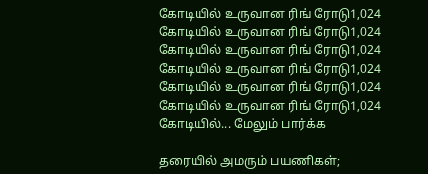கோடியில் உருவான ரிங் ரோடு1,024 கோடியில் உருவான ரிங் ரோடு1,024 கோடியில் உருவான ரிங் ரோடு1,024 கோடியில் உருவான ரிங் ரோடு1,024 கோடியில் உருவான ரிங் ரோடு1,024 கோடியில் உருவான ரிங் ரோடு1,024 கோடியில்... மேலும் பார்க்க

தரையில் அமரும் பயணிகள்;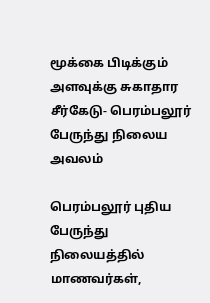மூக்கை பிடிக்கும் அளவுக்கு சுகாதார சீர்கேடு- பெரம்பலூர் பேருந்து நிலைய அவலம்

பெரம்பலூர் புதிய பேருந்து நிலையத்தில் மாணவர்கள்,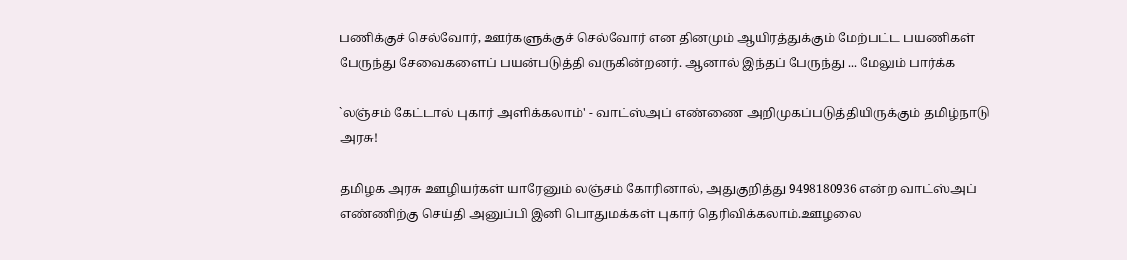பணிக்குச் செல்வோர், ஊர்களுக்குச் செல்வோர் என தினமும் ஆயிரத்துக்கும் மேற்பட்ட பயணிகள் பேருந்து சேவைகளைப் பயன்படுத்தி வருகின்றனர். ஆனால் இந்தப் பேருந்து ... மேலும் பார்க்க

`லஞ்சம் கேட்டால் புகார் அளிக்கலாம்' - வாட்ஸ்அப் எண்ணை அறிமுகப்படுத்தியிருக்கும் தமிழ்நாடு அரசு!

தமிழக அரசு ஊழியர்கள் யாரேனும் லஞ்சம் கோரினால், அதுகுறித்து 9498180936 என்ற வாட்ஸ்அப் எண்ணிற்கு செய்தி அனுப்பி இனி பொதுமக்கள் புகார் தெரிவிக்கலாம்.ஊழலை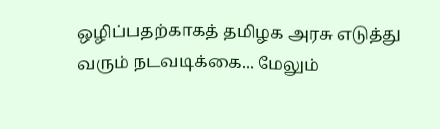ஒழிப்பதற்காகத் தமிழக அரசு எடுத்து வரும் நடவடிக்கை... மேலும்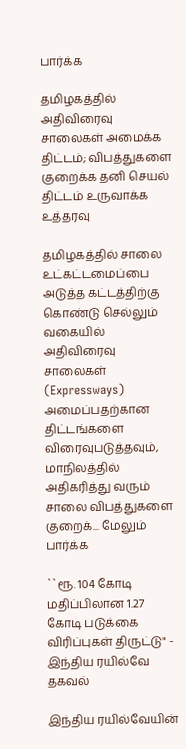பார்க்க

தமிழகத்தில் அதிவிரைவு சாலைகள் அமைக்க திட்டம்; விபத்துகளை குறைக்க தனி செயல் திட்டம் உருவாக்க உத்தரவு

தமிழகத்தில் சாலை உட்கட்டமைப்பை அடுத்த கட்டத்திற்கு கொண்டு செல்லும் வகையில் அதிவிரைவு சாலைகள் (Expressways) அமைப்பதற்கான திட்டங்களை விரைவுபடுத்தவும், மாநிலத்தில் அதிகரித்து வரும் சாலை விபத்துகளை குறைக்... மேலும் பார்க்க

``ரூ. 104 கோடி மதிப்பிலான 1.27 கோடி படுக்கை விரிப்புகள் திருட்டு" - இந்திய ரயில்வே தகவல்

இந்திய ரயில்வேயின்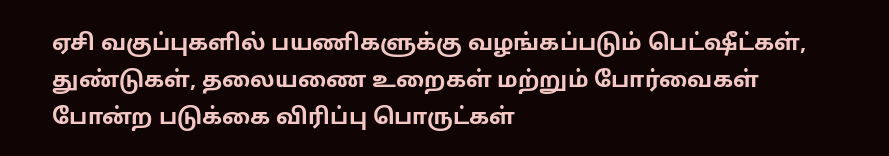ஏசி வகுப்புகளில் பயணிகளுக்கு வழங்கப்படும் பெட்ஷீட்கள், துண்டுகள், தலையணை உறைகள் மற்றும் போர்வைகள் போன்ற படுக்கை விரிப்பு பொருட்கள்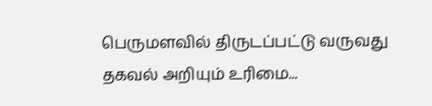பெருமளவில் திருடப்பட்டு வருவது தகவல் அறியும் உரிமை...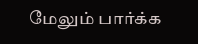மேலும் பார்க்க